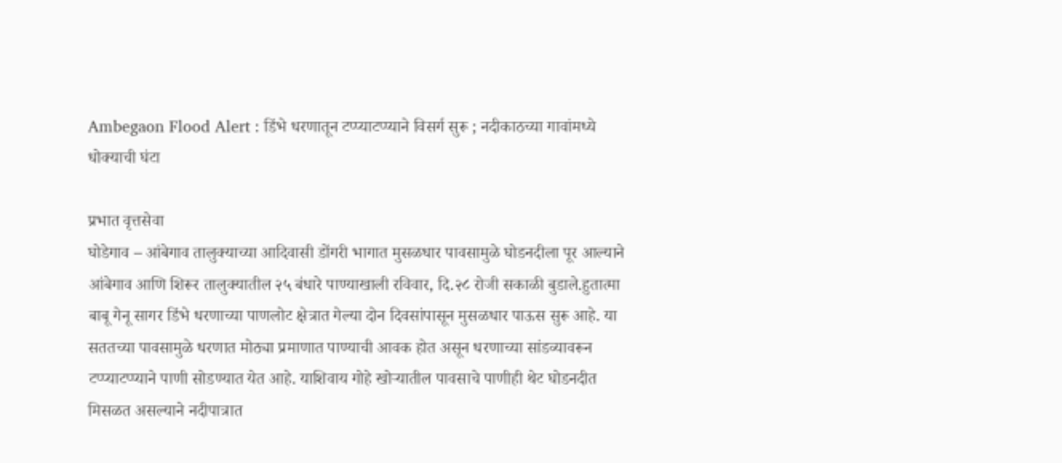Ambegaon Flood Alert : डिंभे धरणातून टप्प्याटप्प्याने विसर्ग सुरू ; नदीकाठच्या गावांमध्ये धोक्याची घंटा

प्रभात वृत्तसेवा
घोडेगाव – आंबेगाव तालुक्याच्या आदिवासी डोंगरी भागात मुसळधार पावसामुळे घोडनदीला पूर आल्याने आंबेगाव आणि शिरूर तालुक्यातील २५ बंधारे पाण्याखाली रविवार, दि.२८ रोजी सकाळी बुडाले.हुतात्मा बाबू गेनू सागर डिंभे धरणाच्या पाणलोट क्षेत्रात गेल्या दोन दिवसांपासून मुसळधार पाऊस सुरू आहे. या सततच्या पावसामुळे धरणात मोठ्या प्रमाणात पाण्याची आवक होत असून धरणाच्या सांडव्यावरून टप्प्याटप्प्याने पाणी सोडण्यात येत आहे. याशिवाय गोहे खोऱ्यातील पावसाचे पाणीही थेट घोडनदीत मिसळत असल्याने नदीपात्रात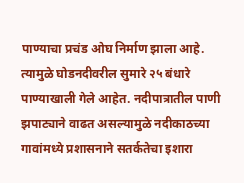पाण्याचा प्रचंड ओघ निर्माण झाला आहे.
त्यामुळे घोडनदीवरील सुमारे २५ बंधारे पाण्याखाली गेले आहेत. नदीपात्रातील पाणी झपाट्याने वाढत असल्यामुळे नदीकाठच्या गावांमध्ये प्रशासनाने सतर्कतेचा इशारा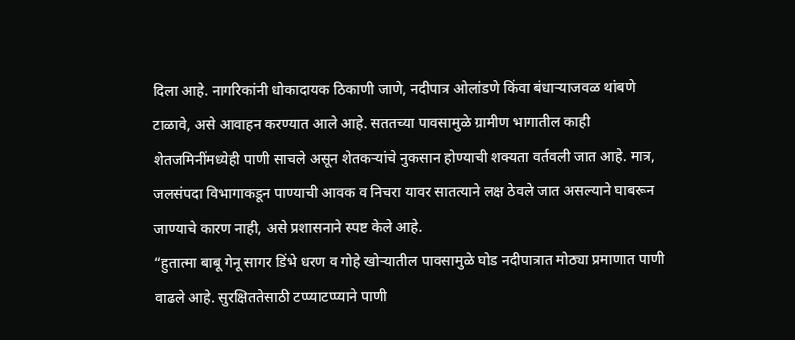दिला आहे. नागरिकांनी धोकादायक ठिकाणी जाणे, नदीपात्र ओलांडणे किंवा बंधाऱ्याजवळ थांबणे टाळावे, असे आवाहन करण्यात आले आहे. सततच्या पावसामुळे ग्रामीण भागातील काही शेतजमिनींमध्येही पाणी साचले असून शेतकऱ्यांचे नुकसान होण्याची शक्यता वर्तवली जात आहे. मात्र, जलसंपदा विभागाकडून पाण्याची आवक व निचरा यावर सातत्याने लक्ष ठेवले जात असल्याने घाबरून जाण्याचे कारण नाही, असे प्रशासनाने स्पष्ट केले आहे.
“हुतात्मा बाबू गेनू सागर डिंभे धरण व गोहे खोऱ्यातील पावसामुळे घोड नदीपात्रात मोठ्या प्रमाणात पाणी वाढले आहे. सुरक्षिततेसाठी टप्प्याटप्प्याने पाणी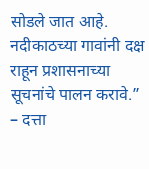सोडले जात आहे. नदीकाठच्या गावांनी दक्ष राहून प्रशासनाच्या सूचनांचे पालन करावे.”
– दत्ता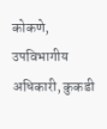कोकणे, उपविभागीय अधिकारी, कुकडी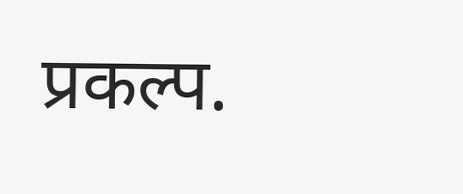प्रकल्प.